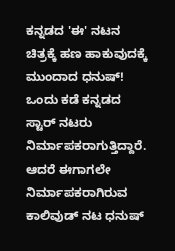ಕನ್ನಡದ 'ಈ' ನಟನ ಚಿತ್ರಕ್ಕೆ ಹಣ ಹಾಕುವುದಕ್ಕೆ ಮುಂದಾದ ಧನುಷ್!
ಒಂದು ಕಡೆ ಕನ್ನಡದ ಸ್ಟಾರ್ ನಟರು ನಿರ್ಮಾಪಕರಾಗುತ್ತಿದ್ದಾರೆ. ಆದರೆ ಈಗಾಗಲೇ ನಿರ್ಮಾಪಕರಾಗಿರುವ ಕಾಲಿವುಡ್ ನಟ ಧನುಷ್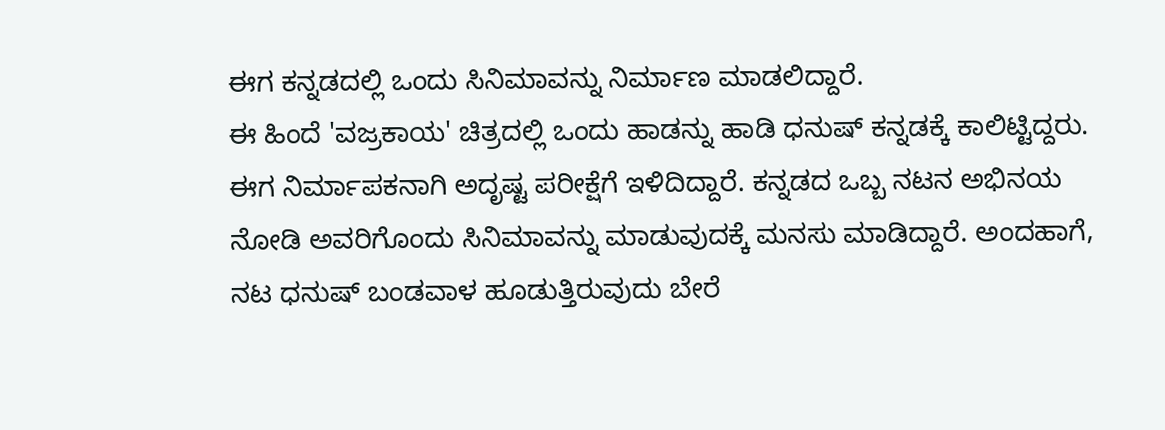ಈಗ ಕನ್ನಡದಲ್ಲಿ ಒಂದು ಸಿನಿಮಾವನ್ನು ನಿರ್ಮಾಣ ಮಾಡಲಿದ್ದಾರೆ.
ಈ ಹಿಂದೆ 'ವಜ್ರಕಾಯ' ಚಿತ್ರದಲ್ಲಿ ಒಂದು ಹಾಡನ್ನು ಹಾಡಿ ಧನುಷ್ ಕನ್ನಡಕ್ಕೆ ಕಾಲಿಟ್ಟಿದ್ದರು. ಈಗ ನಿರ್ಮಾಪಕನಾಗಿ ಅದೃಷ್ಟ ಪರೀಕ್ಷೆಗೆ ಇಳಿದಿದ್ದಾರೆ. ಕನ್ನಡದ ಒಬ್ಬ ನಟನ ಅಭಿನಯ ನೋಡಿ ಅವರಿಗೊಂದು ಸಿನಿಮಾವನ್ನು ಮಾಡುವುದಕ್ಕೆ ಮನಸು ಮಾಡಿದ್ದಾರೆ. ಅಂದಹಾಗೆ, ನಟ ಧನುಷ್ ಬಂಡವಾಳ ಹೂಡುತ್ತಿರುವುದು ಬೇರೆ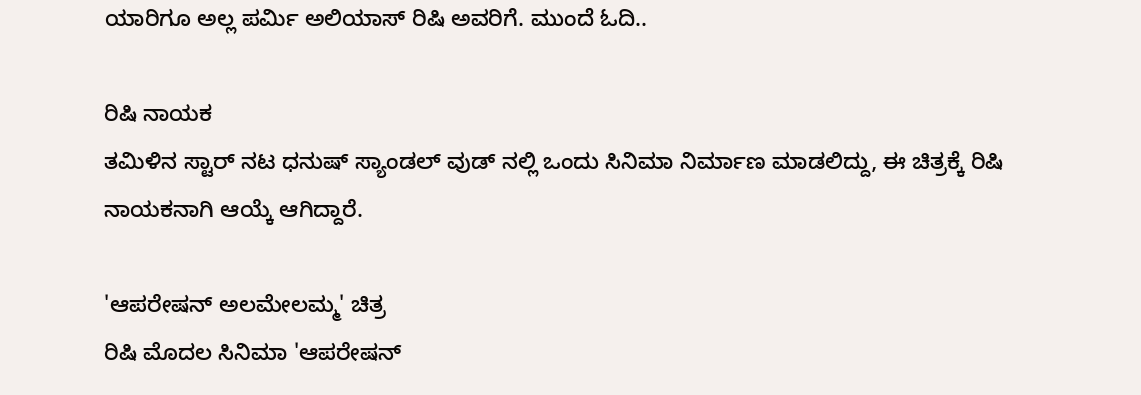ಯಾರಿಗೂ ಅಲ್ಲ ಪರ್ಮಿ ಅಲಿಯಾಸ್ ರಿಷಿ ಅವರಿಗೆ. ಮುಂದೆ ಓದಿ..

ರಿಷಿ ನಾಯಕ
ತಮಿಳಿನ ಸ್ಟಾರ್ ನಟ ಧನುಷ್ ಸ್ಯಾಂಡಲ್ ವುಡ್ ನಲ್ಲಿ ಒಂದು ಸಿನಿಮಾ ನಿರ್ಮಾಣ ಮಾಡಲಿದ್ದು, ಈ ಚಿತ್ರಕ್ಕೆ ರಿಷಿ ನಾಯಕನಾಗಿ ಆಯ್ಕೆ ಆಗಿದ್ದಾರೆ.

'ಆಪರೇಷನ್ ಅಲಮೇಲಮ್ಮ' ಚಿತ್ರ
ರಿಷಿ ಮೊದಲ ಸಿನಿಮಾ 'ಆಪರೇಷನ್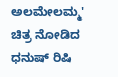ಅಲಮೇಲಮ್ಮ' ಚಿತ್ರ ನೋಡಿದ ಧನುಷ್ ರಿಷಿ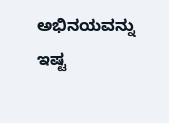ಅಭಿನಯವನ್ನು ಇಷ್ಟ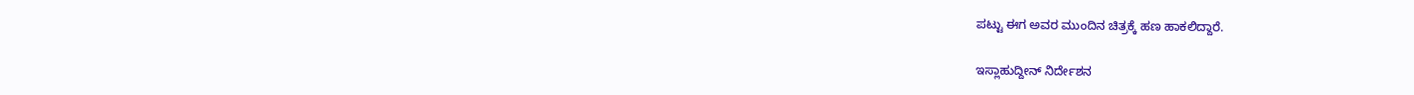ಪಟ್ಟು ಈಗ ಅವರ ಮುಂದಿನ ಚಿತ್ರಕ್ಕೆ ಹಣ ಹಾಕಲಿದ್ದಾರೆ.

ಇಸ್ಲಾಹುದ್ದೀನ್ ನಿರ್ದೇಶನ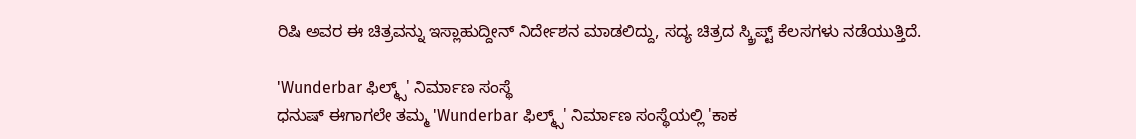ರಿಷಿ ಅವರ ಈ ಚಿತ್ರವನ್ನು ಇಸ್ಲಾಹುದ್ದೀನ್ ನಿರ್ದೇಶನ ಮಾಡಲಿದ್ದು, ಸದ್ಯ ಚಿತ್ರದ ಸ್ಕ್ರಿಪ್ಟ್ ಕೆಲಸಗಳು ನಡೆಯುತ್ತಿದೆ.

'Wunderbar ಫಿಲ್ಮ್ಸ್' ನಿರ್ಮಾಣ ಸಂಸ್ಥೆ
ಧನುಷ್ ಈಗಾಗಲೇ ತಮ್ಮ 'Wunderbar ಫಿಲ್ಮ್ಸ್' ನಿರ್ಮಾಣ ಸಂಸ್ಥೆಯಲ್ಲಿ 'ಕಾಕ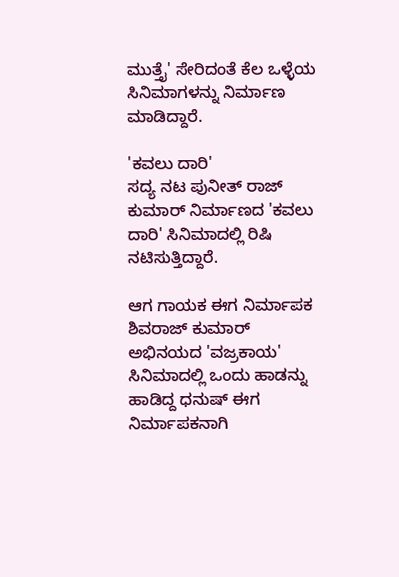ಮುತ್ತೈ' ಸೇರಿದಂತೆ ಕೆಲ ಒಳ್ಳೆಯ ಸಿನಿಮಾಗಳನ್ನು ನಿರ್ಮಾಣ ಮಾಡಿದ್ದಾರೆ.

'ಕವಲು ದಾರಿ'
ಸದ್ಯ ನಟ ಪುನೀತ್ ರಾಜ್ ಕುಮಾರ್ ನಿರ್ಮಾಣದ 'ಕವಲು ದಾರಿ' ಸಿನಿಮಾದಲ್ಲಿ ರಿಷಿ ನಟಿಸುತ್ತಿದ್ದಾರೆ.

ಆಗ ಗಾಯಕ ಈಗ ನಿರ್ಮಾಪಕ
ಶಿವರಾಜ್ ಕುಮಾರ್ ಅಭಿನಯದ 'ವಜ್ರಕಾಯ' ಸಿನಿಮಾದಲ್ಲಿ ಒಂದು ಹಾಡನ್ನು ಹಾಡಿದ್ದ ಧನುಷ್ ಈಗ ನಿರ್ಮಾಪಕನಾಗಿ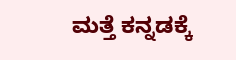ಮತ್ತೆ ಕನ್ನಡಕ್ಕೆ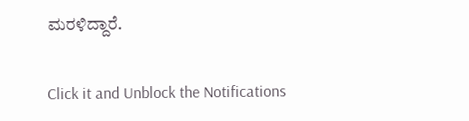ಮರಳಿದ್ದಾರೆ.


Click it and Unblock the Notifications